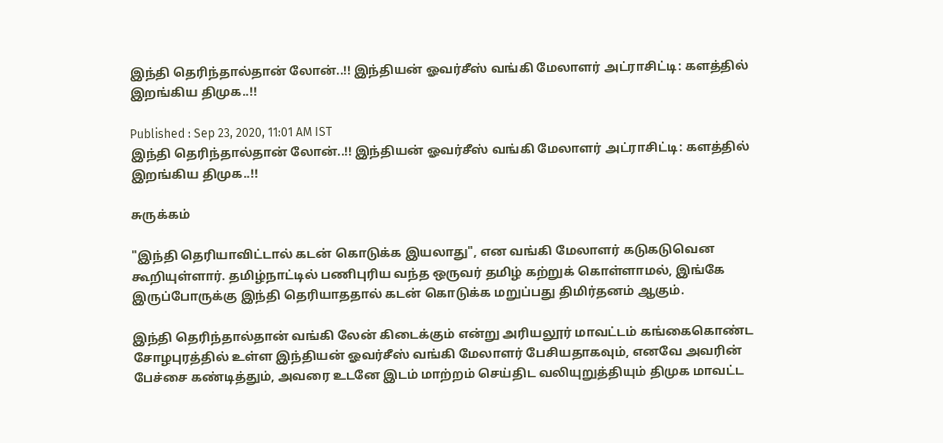இந்தி தெரிந்தால்தான் லோன்..!! இந்தியன் ஓவர்சீஸ் வங்கி மேலாளர் அட்ராசிட்டி: களத்தில் இறங்கிய திமுக..!!

Published : Sep 23, 2020, 11:01 AM IST
இந்தி தெரிந்தால்தான் லோன்..!! இந்தியன் ஓவர்சீஸ் வங்கி மேலாளர் அட்ராசிட்டி: களத்தில் இறங்கிய திமுக..!!

சுருக்கம்

"இந்தி தெரியாவிட்டால் கடன் கொடுக்க இயலாது", என வங்கி மேலாளர் கடுகடுவென கூறியுள்ளார். தமிழ்நாட்டில் பணிபுரிய வந்த ஒருவர் தமிழ் கற்றுக் கொள்ளாமல், இங்கே இருப்போருக்கு இந்தி தெரியாததால் கடன் கொடுக்க மறுப்பது திமிர்தனம் ஆகும்.

இந்தி தெரிந்தால்தான் வங்கி லேன் கிடைக்கும் என்று அரியலூர் மாவட்டம் கங்கைகொண்ட சோழபுரத்தில் உள்ள இந்தியன் ஓவர்சீஸ் வங்கி மேலாளர் பேசியதாகவும், எனவே அவரின் பேச்சை கண்டித்தும், அவரை உடனே இடம் மாற்றம் செய்திட வலியுறுத்தியும் திமுக மாவட்ட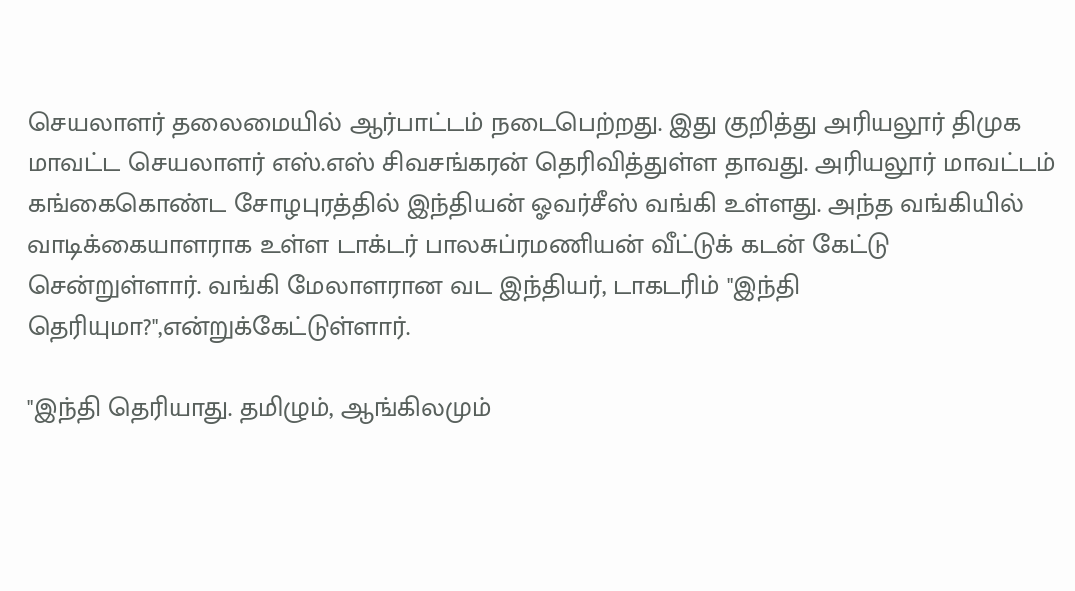செயலாளர் தலைமையில் ஆர்பாட்டம் நடைபெற்றது. இது குறித்து அரியலூர் திமுக மாவட்ட செயலாளர் எஸ்.எஸ் சிவசங்கரன் தெரிவித்துள்ள தாவது. அரியலூர் மாவட்டம் கங்கைகொண்ட சோழபுரத்தில் இந்தியன் ஓவர்சீஸ் வங்கி உள்ளது. அந்த வங்கியில்  வாடிக்கையாளராக உள்ள டாக்டர் பாலசுப்ரமணியன் வீட்டுக் கடன் கேட்டு சென்றுள்ளார். வங்கி மேலாளரான வட இந்தியர், டாகடரிம் "இந்தி தெரியுமா?",என்றுக்கேட்டுள்ளார்.

"இந்தி தெரியாது. தமிழும், ஆங்கிலமும்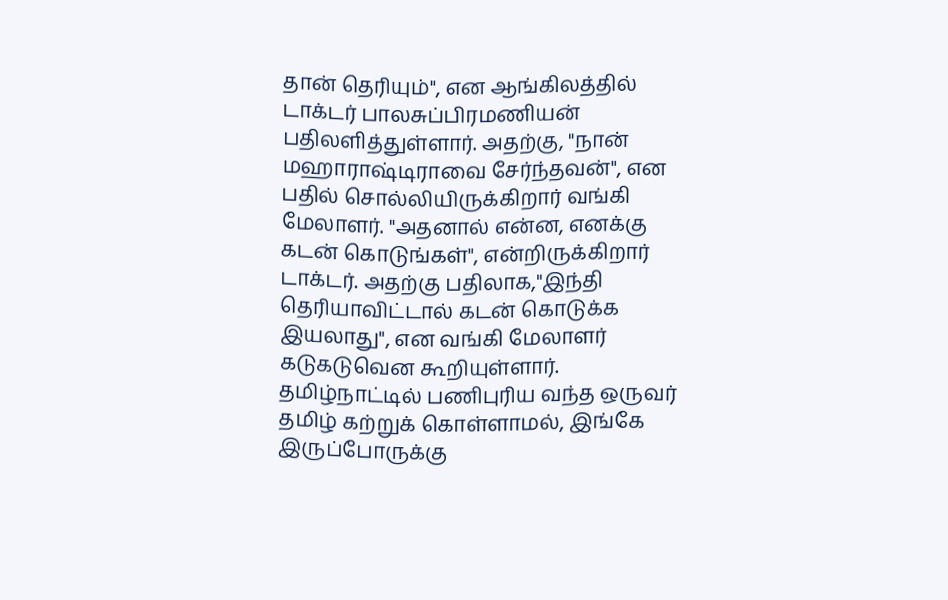தான் தெரியும்", என ஆங்கிலத்தில் டாக்டர் பாலசுப்பிரமணியன் பதிலளித்துள்ளார். அதற்கு, "நான் மஹாராஷ்டிராவை சேர்ந்தவன்", என பதில் சொல்லியிருக்கிறார் வங்கி மேலாளர். "அதனால் என்ன, எனக்கு கடன் கொடுங்கள்", என்றிருக்கிறார் டாக்டர். அதற்கு பதிலாக,"இந்தி தெரியாவிட்டால் கடன் கொடுக்க இயலாது", என வங்கி மேலாளர் கடுகடுவென கூறியுள்ளார். தமிழ்நாட்டில் பணிபுரிய வந்த ஒருவர் தமிழ் கற்றுக் கொள்ளாமல், இங்கே இருப்போருக்கு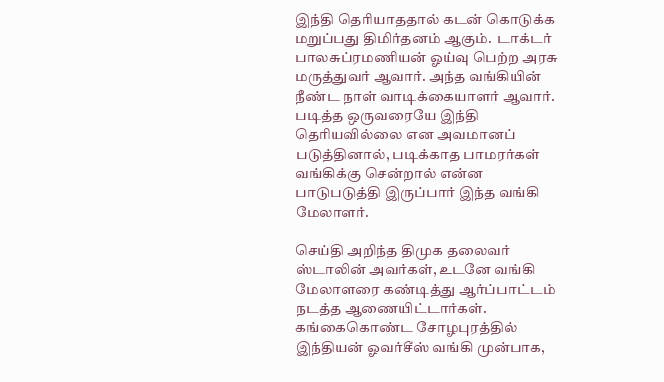இந்தி தெரியாததால் கடன் கொடுக்க மறுப்பது திமிர்தனம் ஆகும்.  டாக்டர் பாலசுப்ரமணியன் ஓய்வு பெற்ற அரசு மருத்துவர் ஆவார். அந்த வங்கியின் நீண்ட நாள் வாடிக்கையாளர் ஆவார். படித்த ஒருவரையே இந்தி தெரியவில்லை என அவமானப் படுத்தினால், படிக்காத பாமரர்கள் வங்கிக்கு சென்றால் என்ன பாடுபடுத்தி இருப்பார் இந்த வங்கி மேலாளர்.

செய்தி அறிந்த திமுக தலைவர் ஸ்டாலின் அவர்கள், உடனே வங்கி மேலாளரை கண்டித்து ஆர்ப்பாட்டம் நடத்த ஆணையிட்டார்கள்.  கங்கைகொண்ட சோழபுரத்தில் இந்தியன் ஓவர்சீஸ் வங்கி முன்பாக,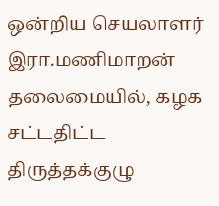ஒன்றிய செயலாளர் இரா.மணிமாறன் தலைமையில், கழக சட்டதிட்ட திருத்தக்குழு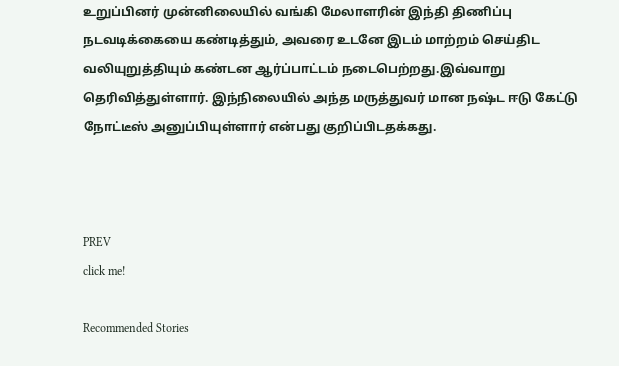உறுப்பினர் முன்னிலையில் வங்கி மேலாளரின் இந்தி திணிப்பு நடவடிக்கையை கண்டித்தும், அவரை உடனே இடம் மாற்றம் செய்திட வலியுறுத்தியும் கண்டன ஆர்ப்பாட்டம் நடைபெற்றது.இவ்வாறு தெரிவித்துள்ளார். இந்நிலையில் அந்த மருத்துவர் மான நஷ்ட ஈடு கேட்டு நோட்டீஸ் அனுப்பியுள்ளார் என்பது குறிப்பிடதக்கது.



PREV
click me!

Recommended Stories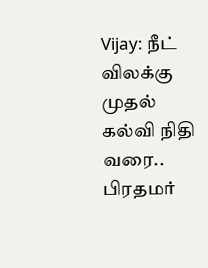Vijay: நீட் விலக்கு முதல் கல்வி நிதி வரை.. பிரதமர்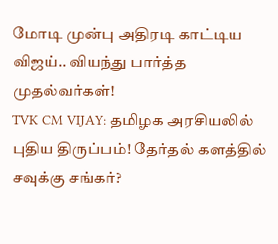மோடி முன்பு அதிரடி காட்டிய விஜய்.. வியந்து பார்த்த முதல்வர்கள்!
TVK CM VIJAY: தமிழக அரசியலில் புதிய திருப்பம்! தேர்தல் களத்தில் சவுக்கு சங்கர்?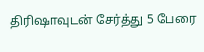திரிஷாவுடன் சேர்த்து 5 பேரை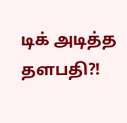டிக் அடித்த தளபதி?!